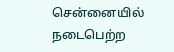சென்னையில் நடைபெற்ற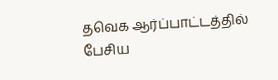தவெக ஆர்ப்பாட்டத்தில் பேசிய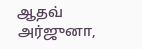ஆதவ் அர்ஜுனா,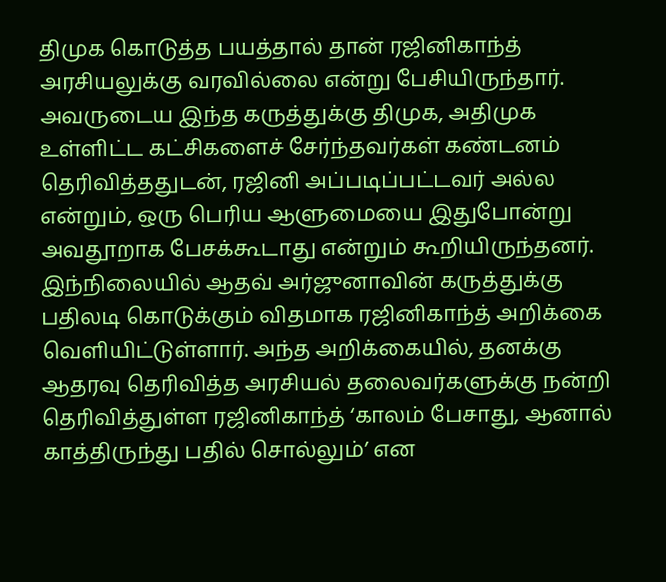திமுக கொடுத்த பயத்தால் தான் ரஜினிகாந்த் அரசியலுக்கு வரவில்லை என்று பேசியிருந்தார். அவருடைய இந்த கருத்துக்கு திமுக, அதிமுக உள்ளிட்ட கட்சிகளைச் சேர்ந்தவர்கள் கண்டனம் தெரிவித்ததுடன், ரஜினி அப்படிப்பட்டவர் அல்ல என்றும், ஒரு பெரிய ஆளுமையை இதுபோன்று அவதூறாக பேசக்கூடாது என்றும் கூறியிருந்தனர். இந்நிலையில் ஆதவ் அர்ஜுனாவின் கருத்துக்கு பதிலடி கொடுக்கும் விதமாக ரஜினிகாந்த் அறிக்கை வெளியிட்டுள்ளார். அந்த அறிக்கையில், தனக்கு ஆதரவு தெரிவித்த அரசியல் தலைவர்களுக்கு நன்றி தெரிவித்துள்ள ரஜினிகாந்த் ‘காலம் பேசாது, ஆனால் காத்திருந்து பதில் சொல்லும்’ என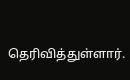தெரிவித்துள்ளார்.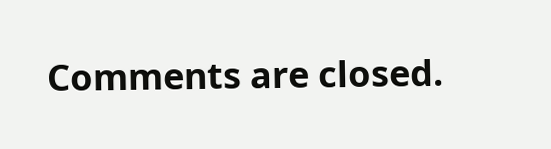Comments are closed.